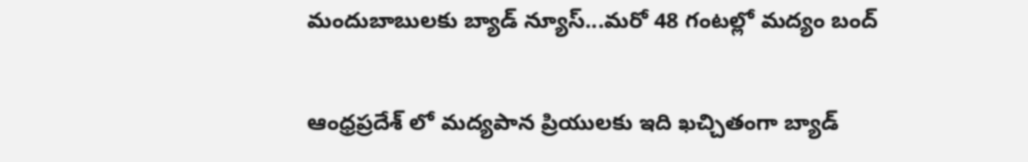మందుబాబులకు బ్యాడ్ న్యూస్...మరో 48 గంటల్లో మద్యం బంద్

ఆంధ్రప్రదేశ్ లో మద్యపాన ప్రియులకు ఇది ఖచ్చితంగా బ్యాడ్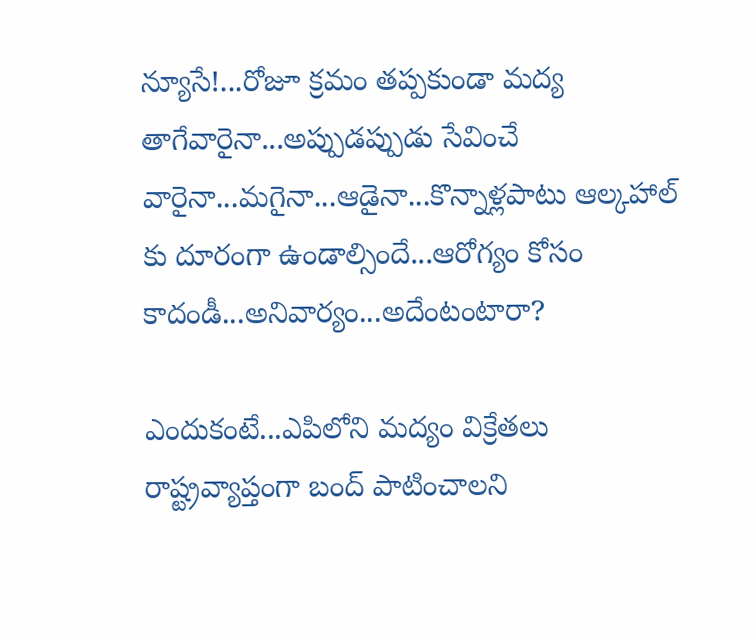న్యూసే!...రోజూ క్రమం తప్పకుండా మద్య తాగేవారైనా...అప్పుడప్పుడు సేవించే వారైనా...మగైనా...ఆడైనా...కొన్నాళ్లపాటు ఆల్కహాల్ కు దూరంగా ఉండాల్సిందే...ఆరోగ్యం కోసం కాదండీ...అనివార్యం...అదేంటంటారా?

ఎందుకంటే...ఎపిలోని మద్యం విక్రేతలు రాష్ట్రవ్యాప్తంగా బంద్ పాటించాలని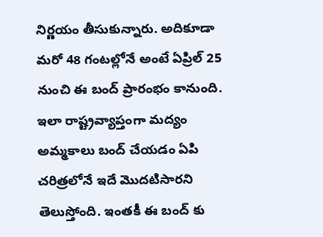నిర్ణయం తీసుకున్నారు. అదికూడా మరో 48 గంటల్లోనే అంటే ఏప్రిల్ 25 నుంచి ఈ బంద్ ప్రారంభం కానుంది. ఇలా రాష్ట్రవ్యాప్తంగా మద్యం అమ్మకాలు బంద్ చేయడం ఏపి చరిత్రలోనే ఇదే మొదటిసారని తెలుస్తోంది. ఇంతకీ ఈ బంద్ కు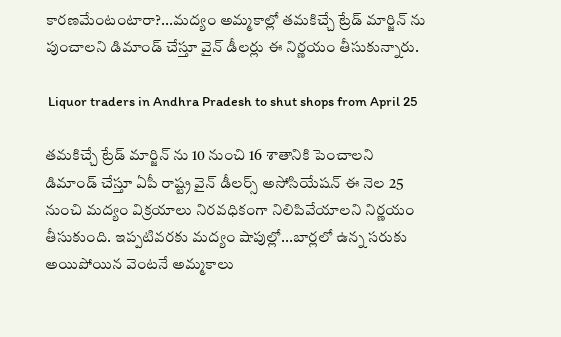కారణమేంటంటారా?...మద్యం అమ్మకాల్లో తమకిచ్చే ట్రేడ్ మార్జిన్ ను పుంచాలని డిమాండ్ చేస్తూ వైన్ డీలర్లు ఈ నిర్ణయం తీసుకున్నారు.

 Liquor traders in Andhra Pradesh to shut shops from April 25

తమకిచ్చే ట్రేడ్ మార్జిన్ ను 10 నుంచి 16 శాతానికి పెంచాలని డిమాండ్ చేస్తూ ఏపీ రాష్ట్ర వైన్ డీలర్స్ అసోసియేషన్ ఈ నెల 25 నుంచి మద్యం విక్రయాలు నిరవధికంగా నిలిపివేయాలని నిర్ణయం తీసుకుంది. ఇప్పటివరకు మద్యం షాపుల్లో...బార్లలో ఉన్న సరుకు అయిపోయిన వెంటనే అమ్మకాలు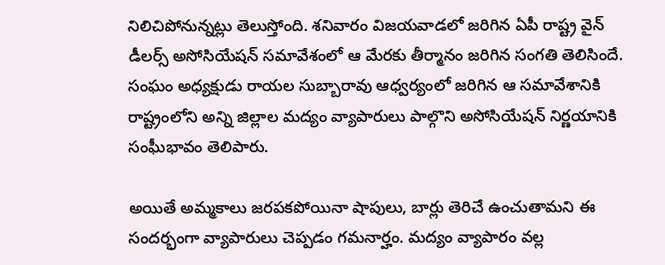నిలిచిపోనున్నట్లు తెలుస్తోంది. శనివారం విజయవాడలో జరిగిన ఏపీ రాష్ట్ర వైన్‌ డీలర్స్‌ అసోసియేషన్‌ సమావేశంలో ఆ మేరకు తీర్మానం జరిగిన సంగతి తెలిసిందే. సంఘం అధ్యక్షుడు రాయల సుబ్బారావు ఆధ్వర్యంలో జరిగిన ఆ సమావేశానికి రాష్ట్రంలోని అన్ని జిల్లాల మద్యం వ్యాపారులు పాల్గొని అసోసియేషన్ నిర్ణయానికి సంఘీభావం తెలిపారు.

అయితే అమ్మకాలు జరపకపోయినా షాపులు, బార్లు తెరిచే ఉంచుతామని ఈ సందర్భంగా వ్యాపారులు చెప్పడం గమనార్హం. మద్యం వ్యాపారం వల్ల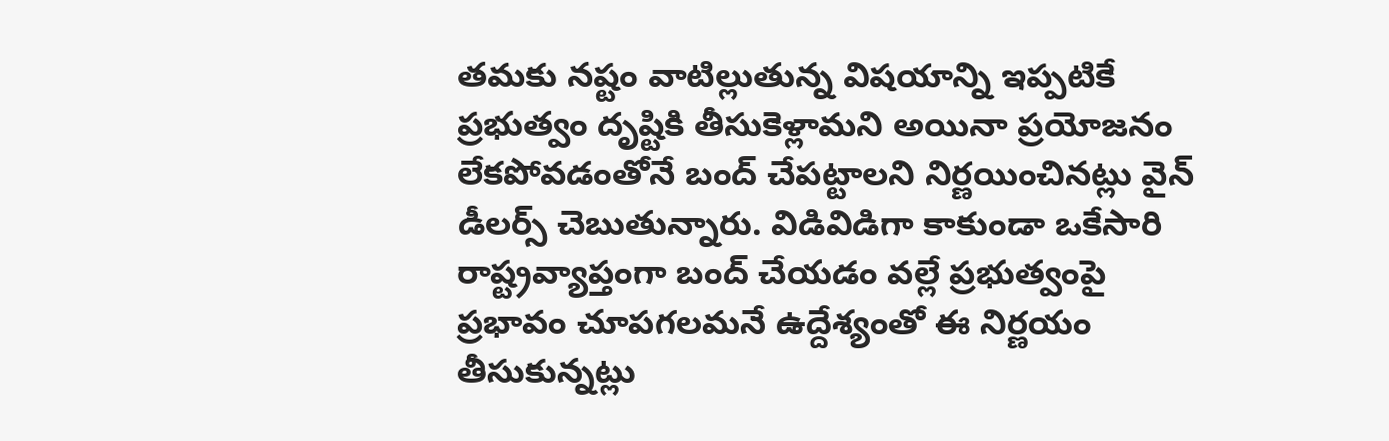తమకు నష్టం వాటిల్లుతున్న విషయాన్ని ఇప్పటికే ప్రభుత్వం దృష్టికి తీసుకెళ్లామని అయినా ప్రయోజనం లేకపోవడంతోనే బంద్‌ చేపట్టాలని నిర్ణయించినట్లు వైన్ డీలర్స్ చెబుతున్నారు. విడివిడిగా కాకుండా ఒకేసారి రాష్ట్రవ్యాప్తంగా బంద్‌ చేయడం వల్లే ప్రభుత్వంపై ప్రభావం చూపగలమనే ఉద్దేశ్యంతో ఈ నిర్ణయం తీసుకున్నట్లు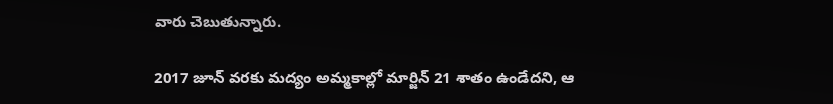వారు చెబుతున్నారు.

2017 జూన్‌ వరకు మద్యం అమ్మకాల్లో మార్జిన్‌ 21 శాతం ఉండేదని, ఆ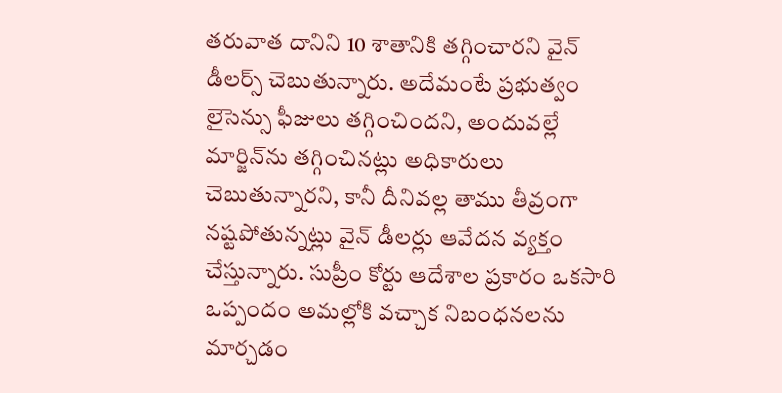తరువాత దానిని 10 శాతానికి తగ్గించారని వైన్ డీలర్స్ చెబుతున్నారు. అదేమంటే ప్రభుత్వం లైసెన్సు ఫీజులు తగ్గించిందని, అందువల్లే మార్జిన్‌ను తగ్గించినట్లు అధికారులు చెబుతున్నారని, కానీ దీనివల్ల తాము తీవ్రంగా నష్టపోతున్నట్లు వైన్ డీలర్లు ఆవేదన వ్యక్తం చేస్తున్నారు. సుప్రీం కోర్టు ఆదేశాల ప్రకారం ఒకసారి ఒప్పందం అమల్లోకి వచ్చాక నిబంధనలను మార్చడం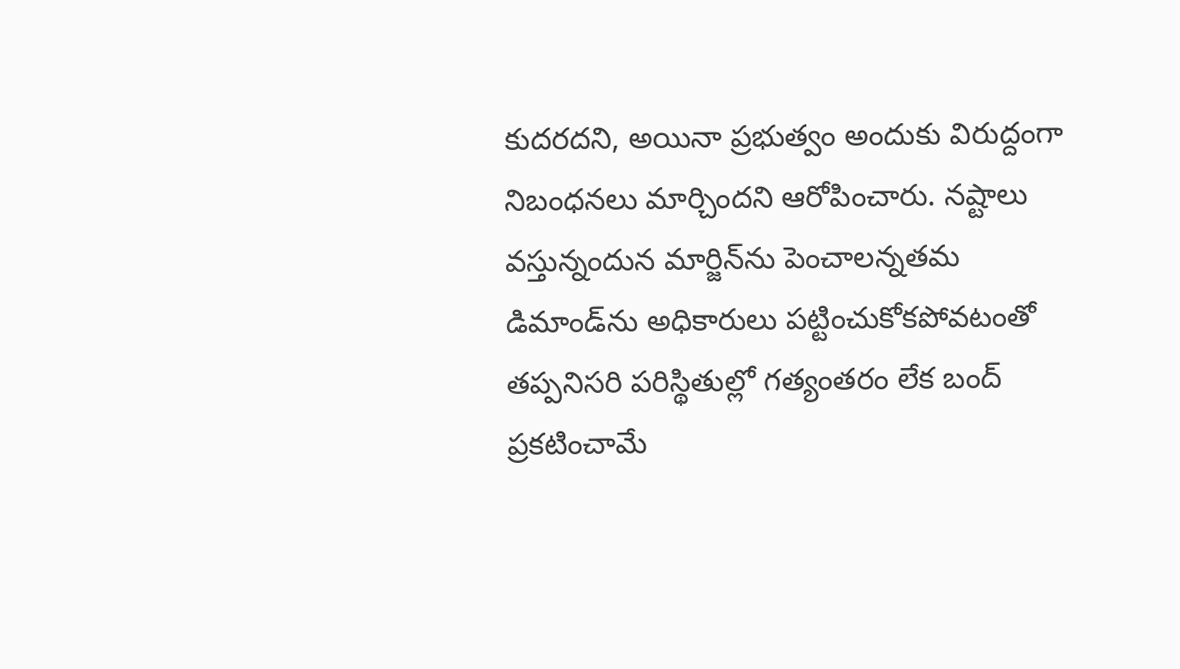కుదరదని, అయినా ప్రభుత్వం అందుకు విరుద్దంగా నిబంధనలు మార్చిందని ఆరోపించారు. నష్టాలు వస్తున్నందున మార్జిన్‌ను పెంచాలన్నతమ డిమాండ్‌ను అధికారులు పట్టించుకోకపోవటంతో తప్పనిసరి పరిస్థితుల్లో గత్యంతరం లేక బంద్‌ ప్రకటించామే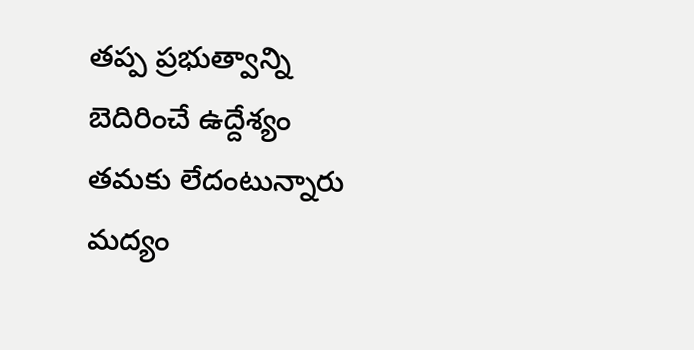తప్ప ప్రభుత్వాన్ని బెదిరించే ఉద్దేశ్యం తమకు లేదంటున్నారు మద్యం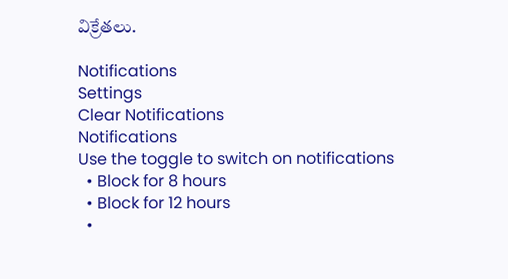విక్రేతలు.

Notifications
Settings
Clear Notifications
Notifications
Use the toggle to switch on notifications
  • Block for 8 hours
  • Block for 12 hours
  •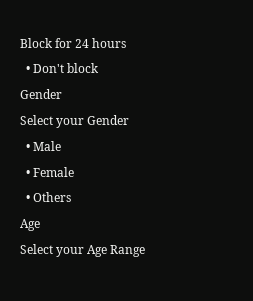Block for 24 hours
  • Don't block
Gender
Select your Gender
  • Male
  • Female
  • Others
Age
Select your Age Range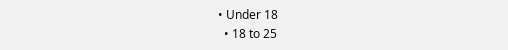• Under 18
  • 18 to 25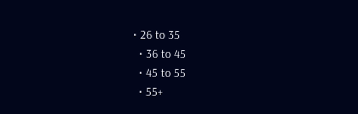• 26 to 35
  • 36 to 45
  • 45 to 55
  • 55+